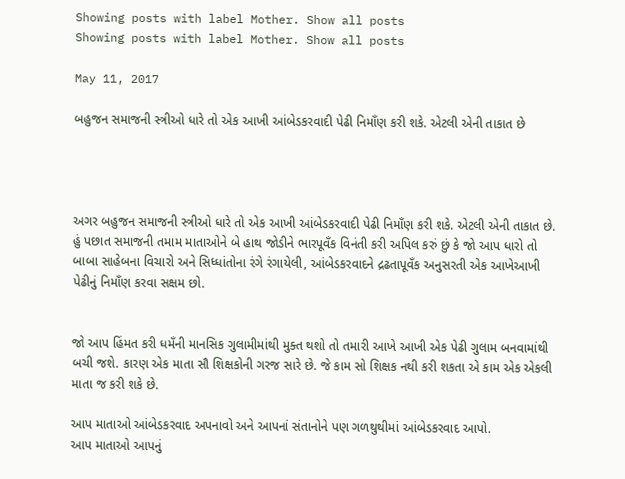Showing posts with label Mother. Show all posts
Showing posts with label Mother. Show all posts

May 11, 2017

બહુજન સમાજની સ્ત્રીઓ ધારે તો એક આખી આંબેડકરવાદી પેઢી નિમાઁણ કરી શકે. એટલી એની તાકાત છે




અગર બહુજન સમાજની સ્ત્રીઓ ધારે તો એક આખી આંબેડકરવાદી પેઢી નિમાઁણ કરી શકે. એટલી એની તાકાત છે. હું પછાત સમાજની તમામ માતાઓને બે હાથ જોડીને ભારપૂવઁક વિનંતી કરી અપિલ કરું છું કે જો આપ ધારો તો બાબા સાહેબના વિચારો અને સિધ્ધાંતોના રંગે રંગાયેલી, આંબેડકરવાદને દ્રઢતાપૂવઁક અનુસરતી એક આખેઆખી પેઢીનું નિમાઁણ કરવા સક્ષમ છો.


જો આપ હિંમત કરી ધમઁની માનસિક ગુલામીમાંથી મુક્ત થશો તો તમારી આખે આખી એક પેઢી ગુલામ બનવામાંથી બચી જશે. કારણ એક માતા સૌ શિક્ષકોની ગરજ સારે છે. જે કામ સો શિક્ષક નથી કરી શકતા એ કામ એક એકલી માતા જ કરી શકે છે.

આપ માતાઓ આંબેડકરવાદ અપનાવો અને આપનાં સંતાનોને પણ ગળથુથીમાં આંબેડકરવાદ આપો.
આપ માતાઓ આપનું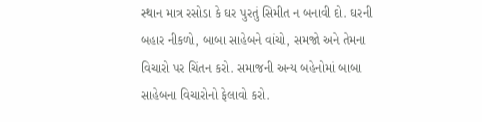સ્થાન માત્ર રસોડા કે ઘર પુરતું સિમીત ન બનાવી દો. ઘરની બહાર નીકળો, બાબા સાહેબને વાંચો, સમજો અને તેમના વિચારો પર ચિંતન કરો. સમાજની અન્ય બહેનોમાં બાબા સાહેબના વિચારોનો ફેલાવો કરો.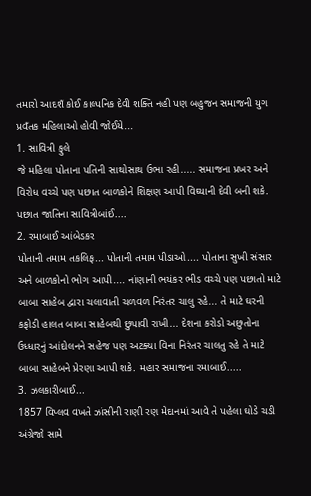તમારો આદશઁ કોઈ કાલ્પનિક દેવી શક્તિ નહી પણ બહુજન સમાજની યુગ પ્રવઁતક મહિલાઓ હોવી જોઈયે...
1. સાવિત્રી ફુલે
જે મહિલા પોતાના પતિની સાથોસાથ ઉભા રહી..... સમાજના પ્રખર અને વિરોધ વચ્ચે પણ પછાત બાળકોને શિક્ષણ આપી વિઘ્યાની દેવી બની શકે. પછાત જાતિના સાવિત્રીબાંઈ....
2. રમાબાઈ આંબેડકર
પોતાની તમામ તકલિફ... પોતાની તમામ પીડાઓ.... પોતાના સુખી સંસાર અને બાળકોનો ભોગ આપી.... નાંણાની ભયંકર ભીડ વચ્ચે પણ પછાતો માટે બાબા સાહેબ દ્વારા ચલાવાતી ચળવળ નિરંતર ચાલુ રહે... તે માટે ઘરની કફોડી હાલત બાબા સાહેબથી છુપાવી રાખી... દેશના કરોડો અછુતોના ઉધ્ધારનું આંદોલનને સહેજ પણ અટક્યા વિના નિરંતર ચાલતુ રહે તે માટે બાબા સાહેબને પ્રેરણા આપી શકે. મહાર સમાજના રમાબાઈ.....
3. ઝલકારીબાઈ...
1857 વિપ્લવ વખતે ઝાંસીની રાણી રણ મેદાનમાં આવે તે પહેલા ઘોડે ચડી અંગ્રેજો સામે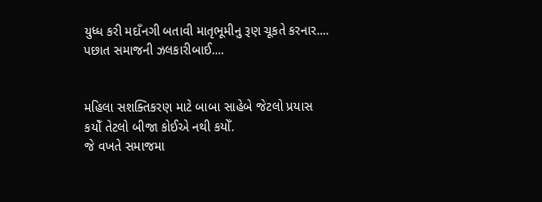યુધ્ધ કરી મદાઁનગી બતાવી માતૃભૂમીનુ રૂણ ચૂકતે કરનાર.... પછાત સમાજની ઝલકારીબાઈ....


મહિલા સશક્તિકરણ માટે બાબા સાહેબે જેટલો પ્રયાસ કયોઁ તેટલો બીજા કોઈએ નથી કયોઁ.
જે વખતે સમાજમા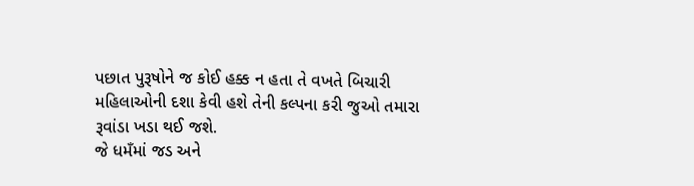પછાત પુરૂષોને જ કોઈ હક્ક ન હતા તે વખતે બિચારી મહિલાઓની દશા કેવી હશે તેની કલ્પના કરી જુઓ તમારા રૂવાંડા ખડા થઈ જશે.
જે ધમઁમાં જડ અને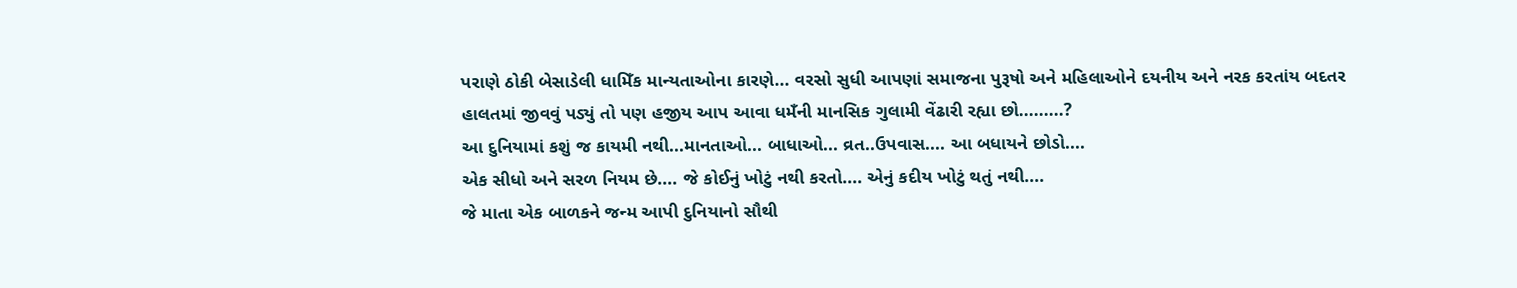પરાણે ઠોકી બેસાડેલી ધામિઁક માન્યતાઓના કારણે... વરસો સુધી આપણાં સમાજના પુરૂષો અને મહિલાઓને દયનીય અને નરક કરતાંય બદતર હાલતમાં જીવવું પડ્યું તો પણ હજીય આપ આવા ધમઁની માનસિક ગુલામી વેંઢારી રહ્યા છો.........?
આ દુનિયામાં કશું જ કાયમી નથી...માનતાઓ... બાધાઓ... વ્રત..ઉપવાસ.... આ બધાયને છોડો....
એક સીધો અને સરળ નિયમ છે.... જે કોઈનું ખોટું નથી કરતો.... એનું કદીય ખોટું થતું નથી....
જે માતા એક બાળકને જન્મ આપી દુનિયાનો સૌથી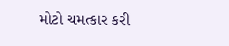મોટો ચમત્કાર કરી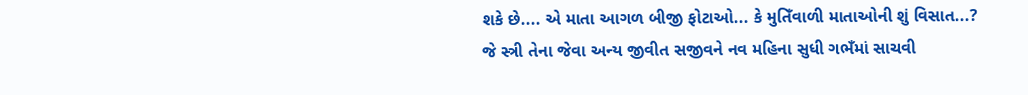શકે છે.... એ માતા આગળ બીજી ફોટાઓ... કે મુતિઁવાળી માતાઓની શું વિસાત...?
જે સ્ત્રી તેના જેવા અન્ય જીવીત સજીવને નવ મહિના સુધી ગભઁમાં સાચવી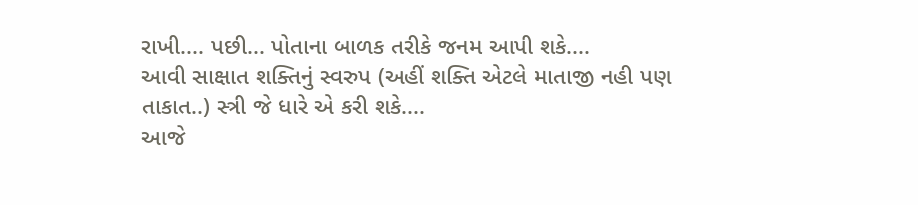રાખી.... પછી... પોતાના બાળક તરીકે જનમ આપી શકે....
આવી સાક્ષાત શક્તિનું સ્વરુપ (અહીં શક્તિ એટલે માતાજી નહી પણ તાકાત..) સ્ત્રી જે ધારે એ કરી શકે....
આજે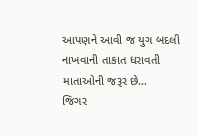આપણને આવી જ યુગ બદલી નાખવાની તાકાત ધરાવતી માતાઓની જરૂર છે...
જિગર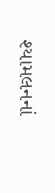શ્યામલનનાં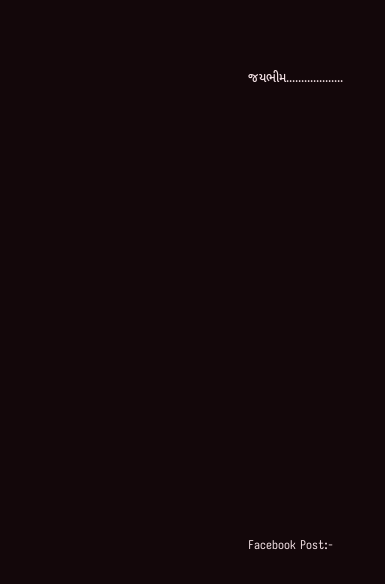જયભીમ...................


















Facebook Post:-